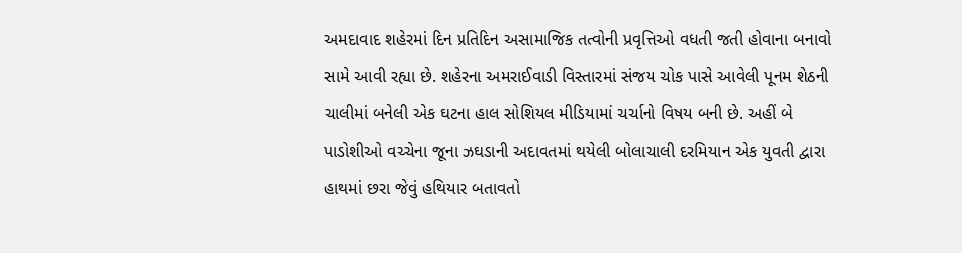અમદાવાદ શહેરમાં દિન પ્રતિદિન અસામાજિક તત્વોની પ્રવૃત્તિઓ વધતી જતી હોવાના બનાવો સામે આવી રહ્યા છે. શહેરના અમરાઈવાડી વિસ્તારમાં સંજય ચોક પાસે આવેલી પૂનમ શેઠની ચાલીમાં બનેલી એક ઘટના હાલ સોશિયલ મીડિયામાં ચર્ચાનો વિષય બની છે. અહીં બે પાડોશીઓ વચ્ચેના જૂના ઝઘડાની અદાવતમાં થયેલી બોલાચાલી દરમિયાન એક યુવતી દ્વારા હાથમાં છરા જેવું હથિયાર બતાવતો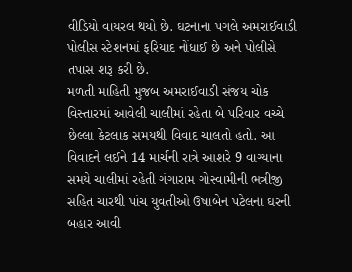વીડિયો વાયરલ થયો છે. ઘટનાના પગલે અમરાઈવાડી પોલીસ સ્ટેશનમાં ફરિયાદ નોંધાઈ છે અને પોલીસે તપાસ શરૂ કરી છે.
મળતી માહિતી મુજબ અમરાઈવાડી સંજય ચોક વિસ્તારમાં આવેલી ચાલીમાં રહેતા બે પરિવાર વચ્ચે છેલ્લા કેટલાક સમયથી વિવાદ ચાલતો હતો. આ વિવાદને લઈને 14 માર્ચની રાત્રે આશરે 9 વાગ્યાના સમયે ચાલીમાં રહેતી ગંગારામ ગોસ્વામીની ભત્રીજી સહિત ચારથી પાંચ યુવતીઓ ઉષાબેન પટેલના ઘરની બહાર આવી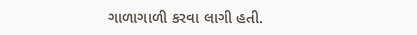ગાળાગાળી કરવા લાગી હતી.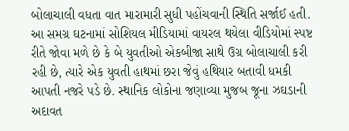બોલાચાલી વધતા વાત મારામારી સુધી પહોંચવાની સ્થિતિ સર્જાઈ હતી.
આ સમગ્ર ઘટનામાં સોશિયલ મીડિયામાં વાયરલ થયેલા વીડિયોમાં સ્પષ્ટ રીતે જોવા મળે છે કે બે યુવતીઓ એકબીજા સાથે ઉગ્ર બોલાચાલી કરી રહી છે, ત્યારે એક યુવતી હાથમાં છરા જેવું હથિયાર બતાવી ધમકી આપતી નજરે પડે છે. સ્થાનિક લોકોના જણાવ્યા મુજબ જૂના ઝઘડાની અદાવત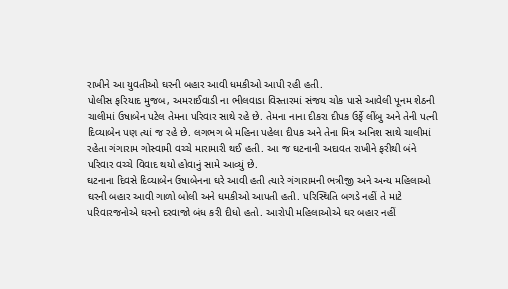રાખીને આ યુવતીઓ ઘરની બહાર આવી ધમકીઓ આપી રહી હતી.
પોલીસ ફરિયાદ મુજબ, અમરાઈવાડી ના ભીલવાડા વિસ્તારમાં સંજય ચોક પાસે આવેલી પૂનમ શેઠની ચાલીમાં ઉષાબેન પટેલ તેમના પરિવાર સાથે રહે છે. તેમના નાના દીકરા દીપક ઉર્ફે લીંબુ અને તેની પત્ની દિવ્યાબેન પણ ત્યાં જ રહે છે. લગભગ બે મહિના પહેલા દીપક અને તેના મિત્ર અનિશ સાથે ચાલીમાં રહેતા ગંગારામ ગોસ્વામી વચ્ચે મારામારી થઈ હતી. આ જ ઘટનાની અદાવત રાખીને ફરીથી બંને પરિવાર વચ્ચે વિવાદ થયો હોવાનું સામે આવ્યું છે.
ઘટનાના દિવસે દિવ્યાબેન ઉષાબેનના ઘરે આવી હતી ત્યારે ગંગારામની ભત્રીજી અને અન્ય મહિલાઓ ઘરની બહાર આવી ગાળો બોલી અને ધમકીઓ આપતી હતી. પરિસ્થિતિ બગડે નહીં તે માટે પરિવારજનોએ ઘરનો દરવાજો બંધ કરી દીધો હતો. આરોપી મહિલાઓએ ઘર બહાર નહીં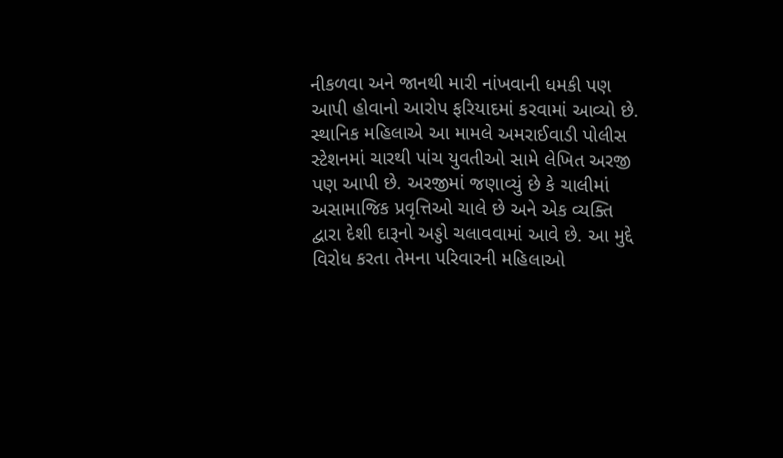નીકળવા અને જાનથી મારી નાંખવાની ધમકી પણ આપી હોવાનો આરોપ ફરિયાદમાં કરવામાં આવ્યો છે.
સ્થાનિક મહિલાએ આ મામલે અમરાઈવાડી પોલીસ સ્ટેશનમાં ચારથી પાંચ યુવતીઓ સામે લેખિત અરજી પણ આપી છે. અરજીમાં જણાવ્યું છે કે ચાલીમાં અસામાજિક પ્રવૃત્તિઓ ચાલે છે અને એક વ્યક્તિ દ્વારા દેશી દારૂનો અડ્ડો ચલાવવામાં આવે છે. આ મુદ્દે વિરોધ કરતા તેમના પરિવારની મહિલાઓ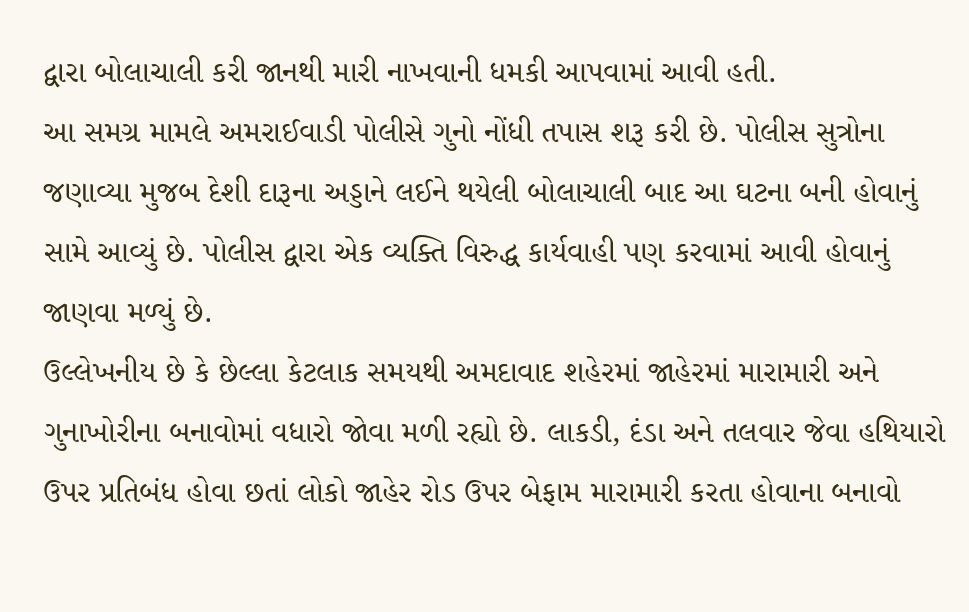દ્વારા બોલાચાલી કરી જાનથી મારી નાખવાની ધમકી આપવામાં આવી હતી.
આ સમગ્ર મામલે અમરાઈવાડી પોલીસે ગુનો નોંધી તપાસ શરૂ કરી છે. પોલીસ સુત્રોના જણાવ્યા મુજબ દેશી દારૂના અડ્ડાને લઈને થયેલી બોલાચાલી બાદ આ ઘટના બની હોવાનું સામે આવ્યું છે. પોલીસ દ્વારા એક વ્યક્તિ વિરુદ્ધ કાર્યવાહી પણ કરવામાં આવી હોવાનું જાણવા મળ્યું છે.
ઉલ્લેખનીય છે કે છેલ્લા કેટલાક સમયથી અમદાવાદ શહેરમાં જાહેરમાં મારામારી અને ગુનાખોરીના બનાવોમાં વધારો જોવા મળી રહ્યો છે. લાકડી, દંડા અને તલવાર જેવા હથિયારો ઉપર પ્રતિબંધ હોવા છતાં લોકો જાહેર રોડ ઉપર બેફામ મારામારી કરતા હોવાના બનાવો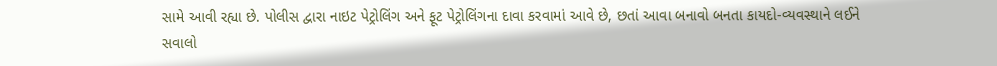સામે આવી રહ્યા છે. પોલીસ દ્વારા નાઇટ પેટ્રોલિંગ અને ફૂટ પેટ્રોલિંગના દાવા કરવામાં આવે છે, છતાં આવા બનાવો બનતા કાયદો-વ્યવસ્થાને લઈને સવાલો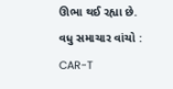ઊભા થઈ રહ્યા છે.
વધુ સમાચાર વાંચો :
CAR-T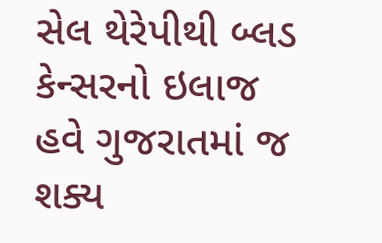સેલ થેરેપીથી બ્લડ કેન્સરનો ઇલાજ હવે ગુજરાતમાં જ શક્ય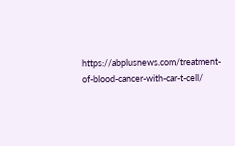https://abplusnews.com/treatment-of-blood-cancer-with-car-t-cell/